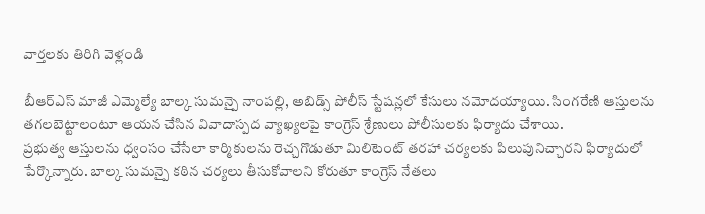వార్తలకు తిరిగి వెళ్లండి

బీఆర్ఎస్ మాజీ ఎమ్మెల్యే బాల్క సుమన్పై నాంపల్లి, అబిడ్స్ పోలీస్ స్టేషన్లలో కేసులు నమోదయ్యాయి. సింగరేణి ఆస్తులను తగలబెట్టాలంటూ ఆయన చేసిన వివాదాస్పద వ్యాఖ్యలపై కాంగ్రెస్ శ్రేణులు పోలీసులకు ఫిర్యాదు చేశాయి.
ప్రభుత్వ ఆస్తులను ధ్వంసం చేసేలా కార్మికులను రెచ్చగొడుతూ మిలిటెంట్ తరహా చర్యలకు పిలుపునిచ్చారని ఫిర్యాదులో పేర్కొన్నారు. బాల్క సుమన్పై కఠిన చర్యలు తీసుకోవాలని కోరుతూ కాంగ్రెస్ నేతలు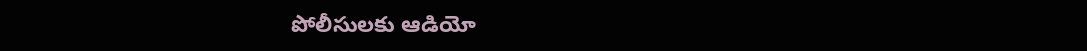పోలీసులకు ఆడియో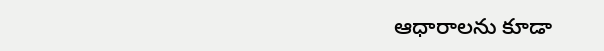ఆధారాలను కూడా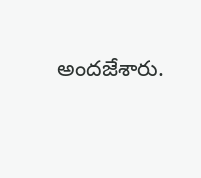అందజేశారు.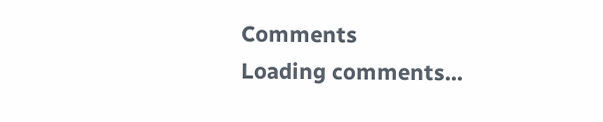Comments
Loading comments...